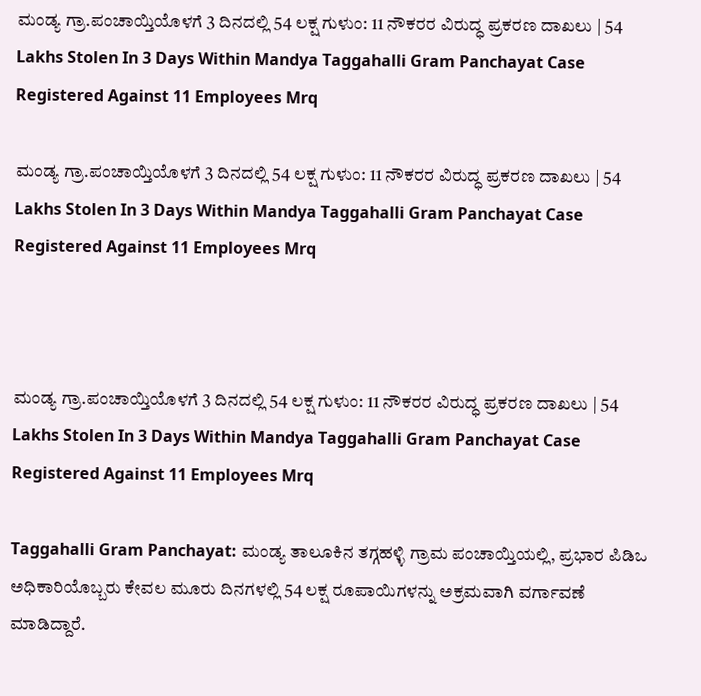ಮಂಡ್ಯ ಗ್ರಾ.ಪಂಚಾಯ್ತಿಯೊಳಗೆ 3 ದಿನದಲ್ಲಿ 54 ಲಕ್ಷ ಗುಳುಂ: 11 ನೌಕರರ ವಿರುದ್ಧ ಪ್ರಕರಣ ದಾಖಲು | 54 Lakhs Stolen In 3 Days Within Mandya Taggahalli Gram Panchayat Case Registered Against 11 Employees Mrq

ಮಂಡ್ಯ ಗ್ರಾ.ಪಂಚಾಯ್ತಿಯೊಳಗೆ 3 ದಿನದಲ್ಲಿ 54 ಲಕ್ಷ ಗುಳುಂ: 11 ನೌಕರರ ವಿರುದ್ಧ ಪ್ರಕರಣ ದಾಖಲು | 54 Lakhs Stolen In 3 Days Within Mandya Taggahalli Gram Panchayat Case Registered Against 11 Employees Mrq



ಮಂಡ್ಯ ಗ್ರಾ.ಪಂಚಾಯ್ತಿಯೊಳಗೆ 3 ದಿನದಲ್ಲಿ 54 ಲಕ್ಷ ಗುಳುಂ: 11 ನೌಕರರ ವಿರುದ್ಧ ಪ್ರಕರಣ ದಾಖಲು | 54 Lakhs Stolen In 3 Days Within Mandya Taggahalli Gram Panchayat Case Registered Against 11 Employees Mrq

Taggahalli Gram Panchayat: ಮಂಡ್ಯ ತಾಲೂಕಿನ ತಗ್ಗಹಳ್ಳಿ ಗ್ರಾಮ ಪಂಚಾಯ್ತಿಯಲ್ಲಿ, ಪ್ರಭಾರ ಪಿಡಿಒ ಅಧಿಕಾರಿಯೊಬ್ಬರು ಕೇವಲ ಮೂರು ದಿನಗಳಲ್ಲಿ 54 ಲಕ್ಷ ರೂಪಾಯಿಗಳನ್ನು ಅಕ್ರಮವಾಗಿ ವರ್ಗಾವಣೆ ಮಾಡಿದ್ದಾರೆ.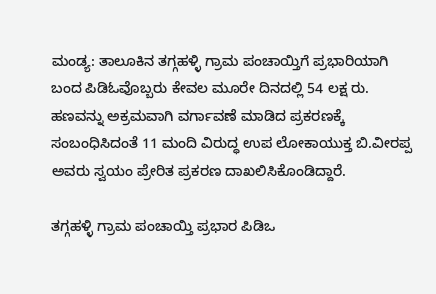ಮಂಡ್ಯ: ತಾಲೂಕಿನ ತಗ್ಗಹಳ್ಳಿ ಗ್ರಾಮ ಪಂಚಾಯ್ತಿಗೆ ಪ್ರಭಾರಿಯಾಗಿ ಬಂದ ಪಿಡಿಓವೊಬ್ಬರು ಕೇವಲ ಮೂರೇ ದಿನದಲ್ಲಿ 54 ಲಕ್ಷ ರು. ಹಣವನ್ನು ಅಕ್ರಮವಾಗಿ ವರ್ಗಾವಣೆ ಮಾಡಿದ ಪ್ರಕರಣಕ್ಕೆ ಸಂಬಂಧಿಸಿದಂತೆ 11 ಮಂದಿ ವಿರುದ್ಧ ಉಪ ಲೋಕಾಯುಕ್ತ ಬಿ.ವೀರಪ್ಪ ಅವರು ಸ್ವಯಂ ಪ್ರೇರಿತ ಪ್ರಕರಣ ದಾಖಲಿಸಿಕೊಂಡಿದ್ದಾರೆ.

ತಗ್ಗಹಳ್ಳಿ ಗ್ರಾಮ ಪಂಚಾಯ್ತಿ ಪ್ರಭಾರ ಪಿಡಿಒ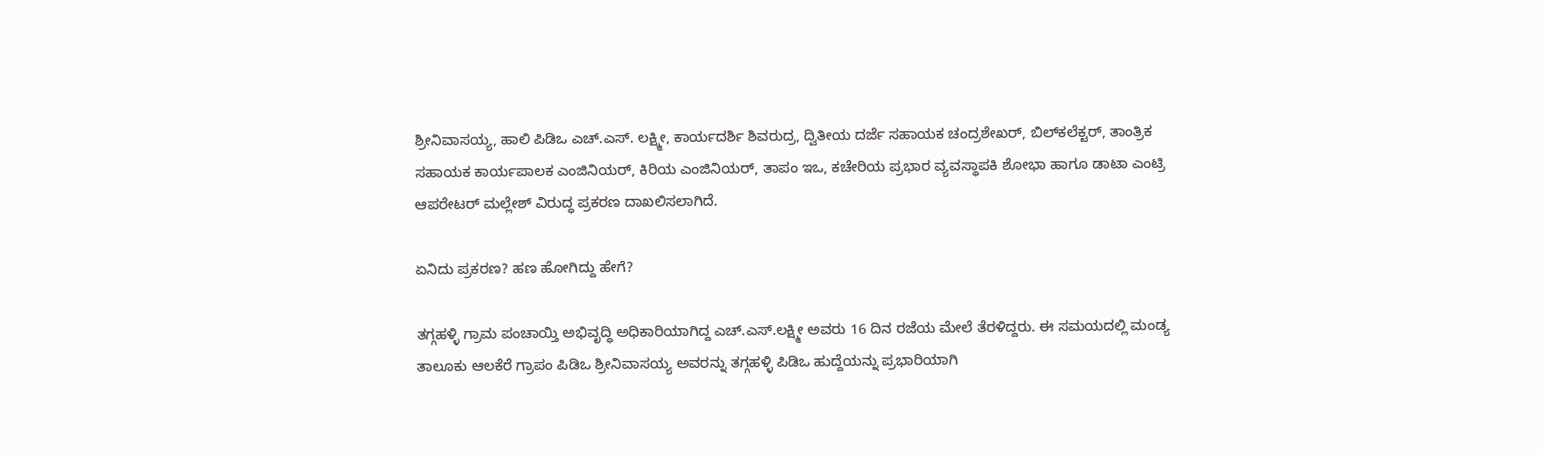ಶ್ರೀನಿವಾಸಯ್ಯ, ಹಾಲಿ ಪಿಡಿಒ ಎಚ್.ಎಸ್. ಲಕ್ಷ್ಮೀ, ಕಾರ್ಯದರ್ಶಿ ಶಿವರುದ್ರ, ದ್ವಿತೀಯ ದರ್ಜೆ ಸಹಾಯಕ ಚಂದ್ರಶೇಖರ್, ಬಿಲ್‌ಕಲೆಕ್ಟರ್, ತಾಂತ್ರಿಕ ಸಹಾಯಕ ಕಾರ್ಯಪಾಲಕ ಎಂಜಿನಿಯರ್, ಕಿರಿಯ ಎಂಜಿನಿಯರ್, ತಾಪಂ ಇಒ, ಕಚೇರಿಯ ಪ್ರಭಾರ ವ್ಯವಸ್ಥಾಪಕಿ ಶೋಭಾ ಹಾಗೂ ಡಾಟಾ ಎಂಟ್ರಿ ಆಪರೇಟರ್ ಮಲ್ಲೇಶ್ ವಿರುದ್ಧ ಪ್ರಕರಣ ದಾಖಲಿಸಲಾಗಿದೆ.

ಏನಿದು ಪ್ರಕರಣ? ಹಣ ಹೋಗಿದ್ದು ಹೇಗೆ?

ತಗ್ಗಹಳ್ಳಿ ಗ್ರಾಮ ಪಂಚಾಯ್ತಿ ಅಭಿವೃದ್ಧಿ ಅಧಿಕಾರಿಯಾಗಿದ್ದ ಎಚ್.ಎಸ್.ಲಕ್ಷ್ಮೀ ಅವರು 16 ದಿನ ರಜೆಯ ಮೇಲೆ ತೆರಳಿದ್ದರು. ಈ ಸಮಯದಲ್ಲಿ ಮಂಡ್ಯ ತಾಲೂಕು ಆಲಕೆರೆ ಗ್ರಾಪಂ ಪಿಡಿಒ ಶ್ರೀನಿವಾಸಯ್ಯ ಅವರನ್ನು ತಗ್ಗಹಳ್ಳಿ ಪಿಡಿಒ ಹುದ್ದೆಯನ್ನು ಪ್ರಭಾರಿಯಾಗಿ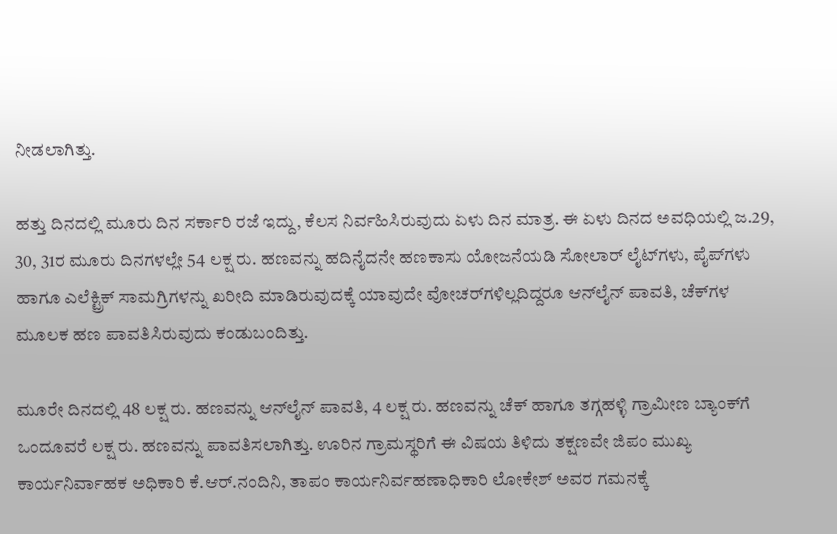ನೀಡಲಾಗಿತ್ತು.

ಹತ್ತು ದಿನದಲ್ಲಿ ಮೂರು ದಿನ ಸರ್ಕಾರಿ ರಜೆ ಇದ್ದು, ಕೆಲಸ ನಿರ್ವಹಿಸಿರುವುದು ಏಳು ದಿನ ಮಾತ್ರ. ಈ ಏಳು ದಿನದ ಅವಧಿಯಲ್ಲಿ ಜ.29, 30, 31ರ ಮೂರು ದಿನಗಳಲ್ಲೇ 54 ಲಕ್ಷ ರು. ಹಣವನ್ನು ಹದಿನೈದನೇ ಹಣಕಾಸು ಯೋಜನೆಯಡಿ ಸೋಲಾರ್ ಲೈಟ್‌ಗಳು, ಪೈಪ್‌ಗಳು ಹಾಗೂ ಎಲೆಕ್ಟ್ರಿಕ್ ಸಾಮಗ್ರಿಗಳನ್ನು ಖರೀದಿ ಮಾಡಿರುವುದಕ್ಕೆ ಯಾವುದೇ ವೋಚರ್‌ಗಳಿಲ್ಲದಿದ್ದರೂ ಆನ್‌ಲೈನ್ ಪಾವತಿ, ಚೆಕ್‌ಗಳ ಮೂಲಕ ಹಣ ಪಾವತಿಸಿರುವುದು ಕಂಡುಬಂದಿತ್ತು.

ಮೂರೇ ದಿನದಲ್ಲಿ 48 ಲಕ್ಷ ರು. ಹಣವನ್ನು ಆನ್‌ಲೈನ್ ಪಾವತಿ, 4 ಲಕ್ಷ ರು. ಹಣವನ್ನು ಚೆಕ್ ಹಾಗೂ ತಗ್ಗಹಳ್ಳಿ ಗ್ರಾಮೀಣ ಬ್ಯಾಂಕ್‌ಗೆ ಒಂದೂವರೆ ಲಕ್ಷ ರು. ಹಣವನ್ನು ಪಾವತಿಸಲಾಗಿತ್ತು. ಊರಿನ ಗ್ರಾಮಸ್ಥರಿಗೆ ಈ ವಿಷಯ ತಿಳಿದು ತಕ್ಷಣವೇ ಜಿಪಂ ಮುಖ್ಯ ಕಾರ್ಯನಿರ್ವಾಹಕ ಅಧಿಕಾರಿ ಕೆ.ಆರ್.ನಂದಿನಿ, ತಾಪಂ ಕಾರ್ಯನಿರ್ವಹಣಾಧಿಕಾರಿ ಲೋಕೇಶ್ ಅವರ ಗಮನಕ್ಕೆ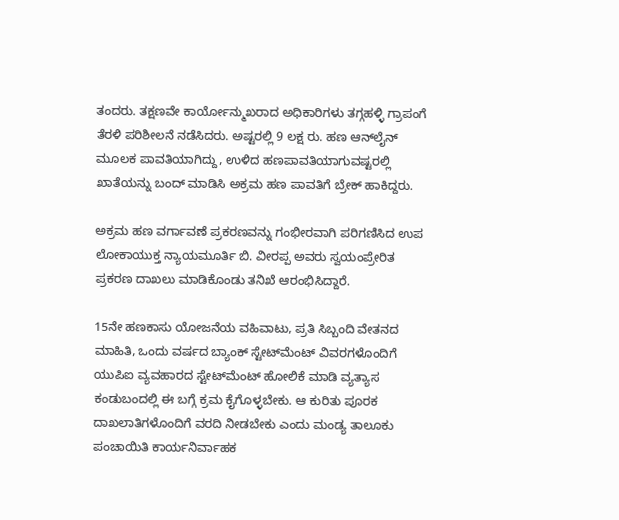ತಂದರು. ತಕ್ಷಣವೇ ಕಾರ್ಯೋನ್ಮುಖರಾದ ಅಧಿಕಾರಿಗಳು ತಗ್ಗಹಳ್ಳಿ ಗ್ರಾಪಂಗೆ ತೆರಳಿ ಪರಿಶೀಲನೆ ನಡೆಸಿದರು. ಅಷ್ಟರಲ್ಲಿ 9 ಲಕ್ಷ ರು. ಹಣ ಆನ್‌ಲೈನ್ ಮೂಲಕ ಪಾವತಿಯಾಗಿದ್ದು, ಉಳಿದ ಹಣಪಾವತಿಯಾಗುವಷ್ಟರಲ್ಲಿ ಖಾತೆಯನ್ನು ಬಂದ್ ಮಾಡಿಸಿ ಅಕ್ರಮ ಹಣ ಪಾವತಿಗೆ ಬ್ರೇಕ್ ಹಾಕಿದ್ದರು.

ಅಕ್ರಮ ಹಣ ವರ್ಗಾವಣೆ ಪ್ರಕರಣವನ್ನು ಗಂಭೀರವಾಗಿ ಪರಿಗಣಿಸಿದ ಉಪ ಲೋಕಾಯುಕ್ತ ನ್ಯಾಯಮೂರ್ತಿ ಬಿ. ವೀರಪ್ಪ ಅವರು ಸ್ವಯಂಪ್ರೇರಿತ ಪ್ರಕರಣ ದಾಖಲು ಮಾಡಿಕೊಂಡು ತನಿಖೆ ಆರಂಭಿಸಿದ್ದಾರೆ.

15ನೇ ಹಣಕಾಸು ಯೋಜನೆಯ ವಹಿವಾಟು, ಪ್ರತಿ ಸಿಬ್ಬಂದಿ ವೇತನದ ಮಾಹಿತಿ, ಒಂದು ವರ್ಷದ ಬ್ಯಾಂಕ್ ಸ್ಟೇಟ್‌ಮೆಂಟ್ ವಿವರಗಳೊಂದಿಗೆ ಯುಪಿಐ ವ್ಯವಹಾರದ ಸ್ಟೇಟ್‌ಮೆಂಟ್ ಹೋಲಿಕೆ ಮಾಡಿ ವ್ಯತ್ಯಾಸ ಕಂಡುಬಂದಲ್ಲಿ ಈ ಬಗ್ಗೆ ಕ್ರಮ ಕೈಗೊಳ್ಳಬೇಕು. ಆ ಕುರಿತು ಪೂರಕ ದಾಖಲಾತಿಗಳೊಂದಿಗೆ ವರದಿ ನೀಡಬೇಕು ಎಂದು ಮಂಡ್ಯ ತಾಲೂಕು ಪಂಚಾಯಿತಿ ಕಾರ್ಯನಿರ್ವಾಹಕ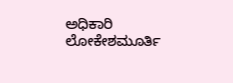ಅಧಿಕಾರಿ ಲೋಕೇಶಮೂರ್ತಿ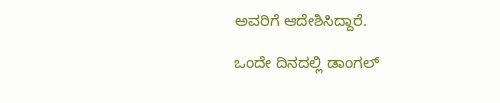ಅವರಿಗೆ ಆದೇಶಿಸಿದ್ದಾರೆ.

ಒಂದೇ ದಿನದಲ್ಲಿ ಡಾಂಗಲ್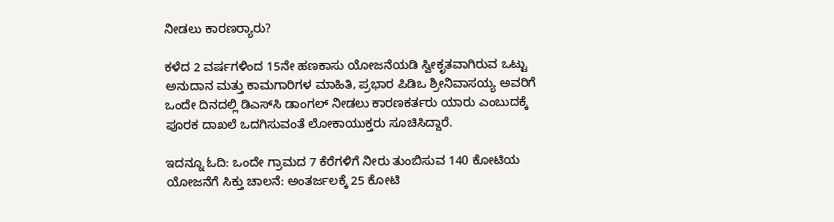ನೀಡಲು ಕಾರಣರ್‍ಯಾರು?

ಕಳೆದ 2 ವರ್ಷಗಳಿಂದ 15ನೇ ಹಣಕಾಸು ಯೋಜನೆಯಡಿ ಸ್ವೀಕೃತವಾಗಿರುವ ಒಟ್ಟು ಅನುದಾನ ಮತ್ತು ಕಾಮಗಾರಿಗಳ ಮಾಹಿತಿ, ಪ್ರಭಾರ ಪಿಡಿಒ ಶ್ರೀನಿವಾಸಯ್ಯ ಅವರಿಗೆ ಒಂದೇ ದಿನದಲ್ಲಿ ಡಿಎಸ್‌ಸಿ ಡಾಂಗಲ್ ನೀಡಲು ಕಾರಣಕರ್ತರು ಯಾರು ಎಂಬುದಕ್ಕೆ ಪೂರಕ ದಾಖಲೆ ಒದಗಿಸುವಂತೆ ಲೋಕಾಯುಕ್ತರು ಸೂಚಿಸಿದ್ದಾರೆ.

ಇದನ್ನೂ ಓದಿ: ಒಂದೇ ಗ್ರಾಮದ 7 ಕೆರೆಗಳಿಗೆ ನೀರು ತುಂಬಿಸುವ 140 ಕೋಟಿಯ ಯೋಜನೆಗೆ ಸಿಕ್ತು ಚಾಲನೆ: ಅಂತರ್ಜಲಕ್ಕೆ 25 ಕೋಟಿ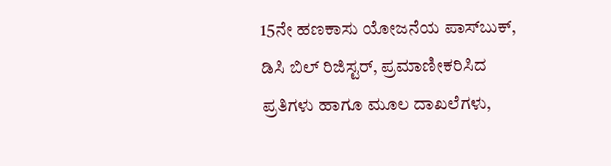15ನೇ ಹಣಕಾಸು ಯೋಜನೆಯ ಪಾಸ್‌ಬುಕ್, ಡಿಸಿ ಬಿಲ್ ರಿಜಿಸ್ಟರ್, ಪ್ರಮಾಣೀಕರಿಸಿದ ಪ್ರತಿಗಳು ಹಾಗೂ ಮೂಲ ದಾಖಲೆಗಳು,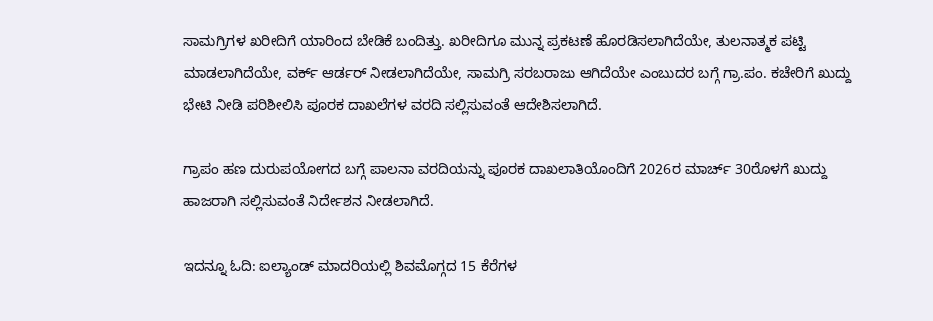ಸಾಮಗ್ರಿಗಳ ಖರೀದಿಗೆ ಯಾರಿಂದ ಬೇಡಿಕೆ ಬಂದಿತ್ತು. ಖರೀದಿಗೂ ಮುನ್ನ ಪ್ರಕಟಣೆ ಹೊರಡಿಸಲಾಗಿದೆಯೇ, ತುಲನಾತ್ಮಕ ಪಟ್ಟಿ ಮಾಡಲಾಗಿದೆಯೇ, ವರ್ಕ್ ಆರ್ಡರ್ ನೀಡಲಾಗಿದೆಯೇ, ಸಾಮಗ್ರಿ ಸರಬರಾಜು ಆಗಿದೆಯೇ ಎಂಬುದರ ಬಗ್ಗೆ ಗ್ರಾ.ಪಂ. ಕಚೇರಿಗೆ ಖುದ್ದು ಭೇಟಿ ನೀಡಿ ಪರಿಶೀಲಿಸಿ ಪೂರಕ ದಾಖಲೆಗಳ ವರದಿ ಸಲ್ಲಿಸುವಂತೆ ಆದೇಶಿಸಲಾಗಿದೆ.

ಗ್ರಾಪಂ ಹಣ ದುರುಪಯೋಗದ ಬಗ್ಗೆ ಪಾಲನಾ ವರದಿಯನ್ನು ಪೂರಕ ದಾಖಲಾತಿಯೊಂದಿಗೆ 2026ರ ಮಾರ್ಚ್ 30ರೊಳಗೆ ಖುದ್ದು ಹಾಜರಾಗಿ ಸಲ್ಲಿಸುವಂತೆ ನಿರ್ದೇಶನ ನೀಡಲಾಗಿದೆ.

ಇದನ್ನೂ ಓದಿ: ಐಲ್ಯಾಂಡ್ ಮಾದರಿಯಲ್ಲಿ ಶಿವಮೊಗ್ಗದ 15 ಕೆರೆಗಳ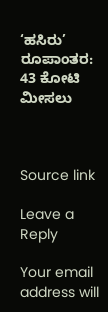‘ಹಸಿರು’ ರೂಪಾಂತರ: 43 ಕೋಟಿ ಮೀಸಲು



Source link

Leave a Reply

Your email address will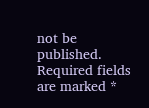not be published. Required fields are marked *